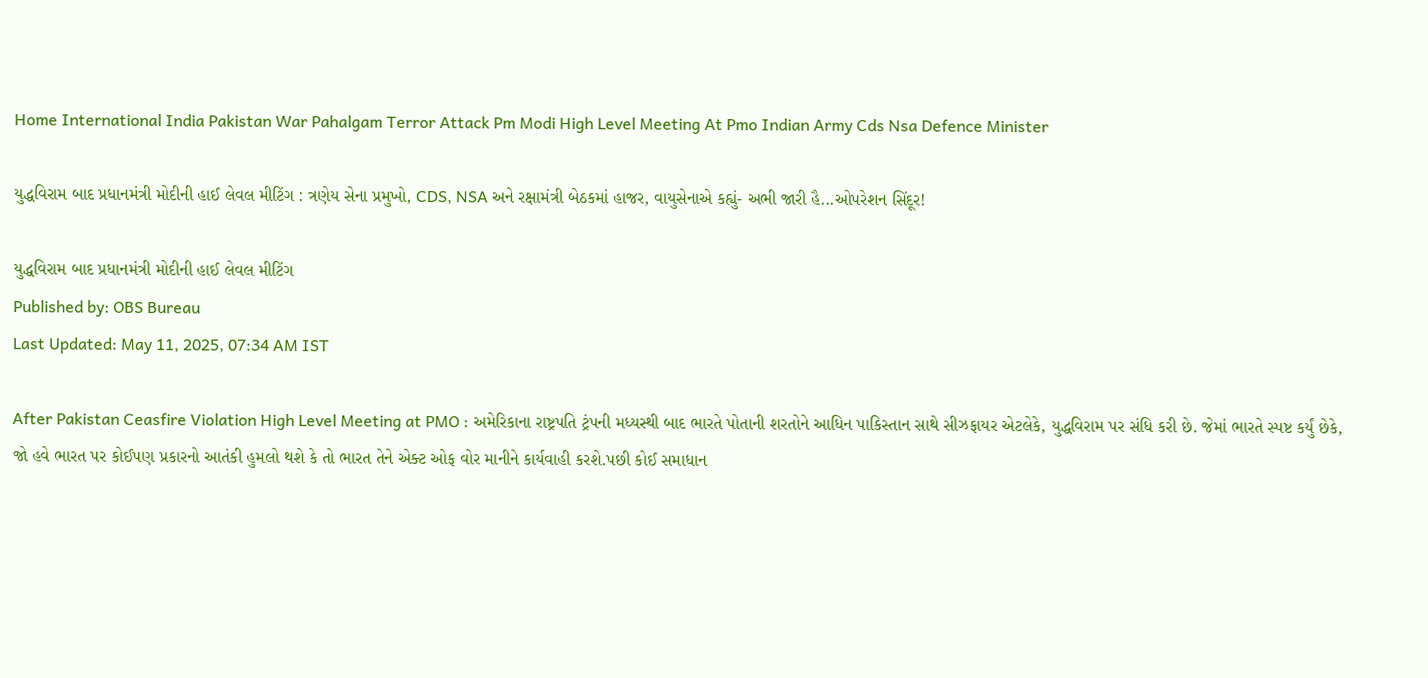Home International India Pakistan War Pahalgam Terror Attack Pm Modi High Level Meeting At Pmo Indian Army Cds Nsa Defence Minister

યુદ્ધવિરામ બાદ પ્રધાનમંત્રી મોદીની હાઈ લેવલ મીટિંગ : ત્રણેય સેના પ્રમુખો, CDS, NSA અને રક્ષામંત્રી બેઠકમાં હાજર, વાયુસેનાએ કહ્યું- અભી જારી હૈ...ઓપરેશન સિંદૂર!

યુદ્ધવિરામ બાદ પ્રધાનમંત્રી મોદીની હાઈ લેવલ મીટિંગ
Published by: OBS Bureau
Last Updated: May 11, 2025, 07:34 AM IST

After Pakistan Ceasfire Violation High Level Meeting at PMO : અમેરિકાના રાષ્ટ્રપતિ ટ્રંપની મધ્યસ્થી બાદ ભારતે પોતાની શરતોને આધિન પાકિસ્તાન સાથે સીઝફાયર એટલેકે, યુદ્ધવિરામ પર સંધિ કરી છે. જેમાં ભારતે સ્પષ્ટ કર્યું છેકે, જો હવે ભારત પર કોઈપણ પ્રકારનો આતંકી હુમલો થશે કે તો ભારત તેને એક્ટ ઓફ વોર માનીને કાર્યવાહી કરશે.પછી કોઈ સમાધાન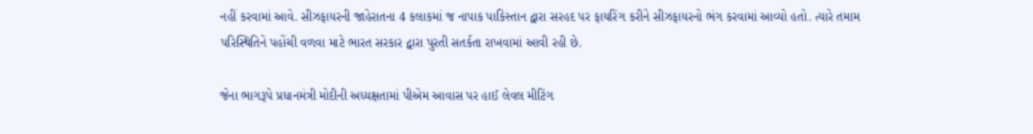નહીં કરવામાં આવે. સીઝફાયરની જાહેરાતના 4 કલાકમાં જ નાપાક પાકિસ્તાન દ્વારા સરહદ પર ફાયરિંગ કરીને સીઝફાયરનો ભંગ કરવામાં આવ્યો હતો. ત્યારે તમામ પરિસ્થિતિને પહોંચી વળવા માટે ભારત સરકાર દ્વારા પુરતી સતર્કતા રાખવામાં આવી રહી છે.

જેના ભાગરૂપે પ્રધાનમંત્રી મોદીની અધ્યક્ષતામાં પીએમ આવાસ પર હાઈ લેવલ મીટિંગ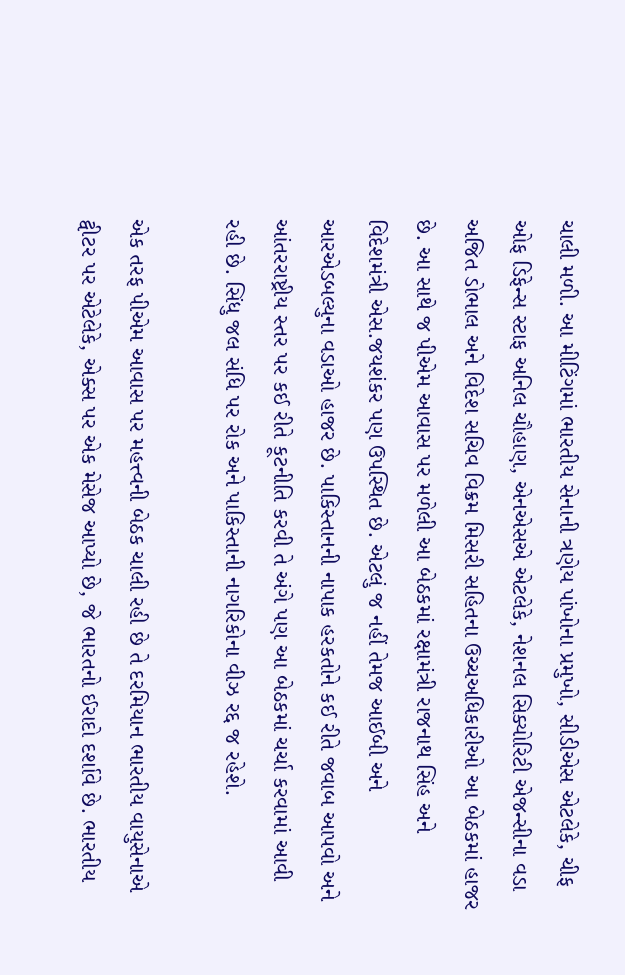ચાલી મળી. આ મીટિંગમાં ભારતીય સેનાની ત્રણેય પાંખોના પ્રમુખો, સીડીએસ એટલેકે, ચીફ ઓફ ડિફેન્સ સ્ટાફ અનિલ ચૌહાણ, એનએસએ એટલેકે, નેશનલ સિક્યોરિટી એજન્સીના વડા અજિત ડોભાલ અને વિદેશ સચિવ વિક્રમ મિસરી સહિતના ઉચ્ચઅધિકારીઓ આ બેઠકમાં હાજર છે. આ સાથે જ પીએમ આવાસ પર મળેલી આ બેઠકમાં રક્ષામંત્રી રાજનાથ સિંહ અને વિદેશમંત્રી એસ.જયશંકર પણ ઉપસ્થિત છે. એટલું જ નહીં તેમજ આઈબી અને આરએડબલ્યુના વડાઓ હાજર છે. પાકિસ્તાનની નાપાક હરકતોને કઈ રીતે જવાબ આપવો અને આંતરરાષ્ટ્રીય સ્તર પર કઈ રીતે કૂટનીતિ કરવી તે અંગે પણ આ બેઠકમાં ચર્ચા કરવામાં આવી રહી છે. સિંધુ જલ સંધિ પર રોક અને પાકિસ્તાની નાગરિકોના વીઝ રદ્દ જ રહેશે.

એક તરફ પીએમ આવાસ પર મહત્ત્વની બેઠક ચાલી રહી છે તે દરમિયાન ભારતીય વાયુસેનાએ ટ્વીટર પર એટેલેકે, એક્સ પર એક મેસેજ આપ્યો છે, જે ભારતનો ઈરાદો દર્શાવે છે. ભારતીય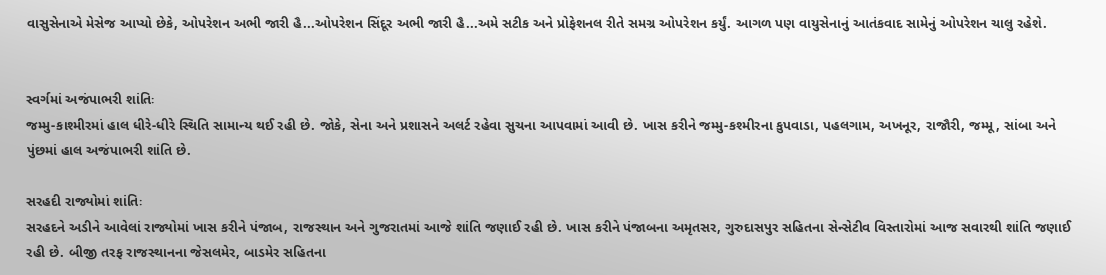વાસુસેનાએ મેસેજ આપ્યો છેકે, ઓપરેશન અભી જારી હૈ...ઓપરેશન સિંદૂર અભી જારી હૈ...અમે સટીક અને પ્રોફેશનલ રીતે સમગ્ર ઓપરેશન કર્યું. આગળ પણ વાયુસેનાનું આતંકવાદ સામેનું ઓપરેશન ચાલુ રહેશે.


સ્વર્ગમાં અજંપાભરી શાંતિઃ
જમ્મુ-કાશ્મીરમાં હાલ ધીરે-ધીરે સ્થિતિ સામાન્ય થઈ રહી છે. જોકે, સેના અને પ્રશાસને અલર્ટ રહેવા સુચના આપવામાં આવી છે. ખાસ કરીને જમ્મુ-કશ્મીરના કુપવાડા, પહલગામ, અખનૂર, રાજૌરી, જમ્મૂ, સાંબા અને પુંછમાં હાલ અજંપાભરી શાંતિ છે.

સરહદી રાજ્યોમાં શાંતિઃ
સરહદને અડીને આવેલાં રાજ્યોમાં ખાસ કરીને પંજાબ, રાજસ્થાન અને ગુજરાતમાં આજે શાંતિ જણાઈ રહી છે. ખાસ કરીને પંજાબના અમૃતસર, ગુરુદાસપુર સહિતના સેન્સેટીવ વિસ્તારોમાં આજ સવારથી શાંતિ જણાઈ રહી છે. બીજી તરફ રાજસ્થાનના જેસલમેર, બાડમેર સહિતના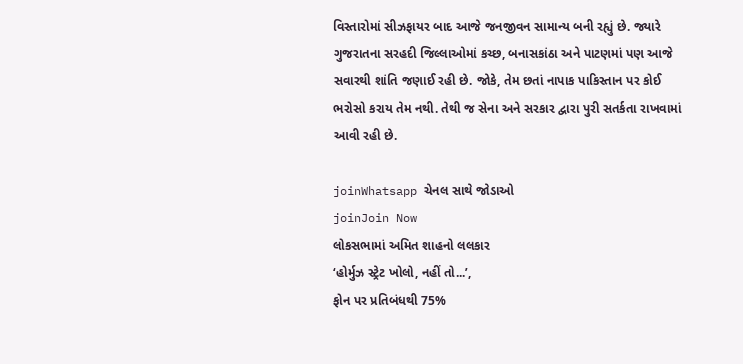વિસ્તારોમાં સીઝફાયર બાદ આજે જનજીવન સામાન્ય બની રહ્યું છે. જ્યારે ગુજરાતના સરહદી જિલ્લાઓમાં કચ્છ, બનાસકાંઠા અને પાટણમાં પણ આજે સવારથી શાંતિ જણાઈ રહી છે. જોકે, તેમ છતાં નાપાક પાકિસ્તાન પર કોઈ ભરોસો કરાય તેમ નથી. તેથી જ સેના અને સરકાર દ્વારા પુરી સતર્કતા રાખવામાં આવી રહી છે.

joinWhatsapp ચેનલ સાથે જોડાઓ
joinJoin Now
લોકસભામાં અમિત શાહનો લલકાર
‘હોર્મુઝ સ્ટ્રેટ ખોલો, નહીં તો...’,
ફોન પર પ્રતિબંધથી 75%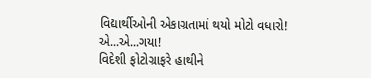વિદ્યાર્થીઓની એકાગ્રતામાં થયો મોટો વધારો!
એ...એ...ગયા!
વિદેશી ફોટોગ્રાફરે હાથીને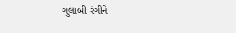ગુલાબી રંગીને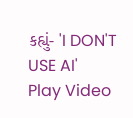કહ્યું- 'I DON'T USE AI'
Play Video